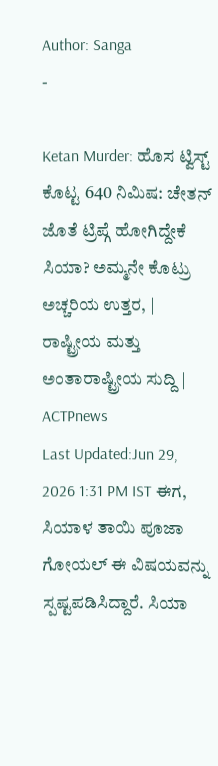Author: Sanga
-

Ketan Murder: ಹೊಸ ಟ್ವಿಸ್ಟ್ ಕೊಟ್ಟ 640 ನಿಮಿಷ: ಚೇತನ್ ಜೊತೆ ಟ್ರಿಪ್ಗೆ ಹೋಗಿದ್ದೇಕೆ ಸಿಯಾ? ಅಮ್ಮನೇ ಕೊಟ್ರು ಅಚ್ಚರಿಯ ಉತ್ತರ, | ರಾಷ್ಟ್ರೀಯ ಮತ್ತು ಅಂತಾರಾಷ್ಟ್ರೀಯ ಸುದ್ದಿ | ACTPnews
Last Updated:Jun 29, 2026 1:31 PM IST ಈಗ, ಸಿಯಾಳ ತಾಯಿ ಪೂಜಾ ಗೋಯಲ್ ಈ ವಿಷಯವನ್ನು ಸ್ಪಷ್ಟಪಡಿಸಿದ್ದಾರೆ. ಸಿಯಾ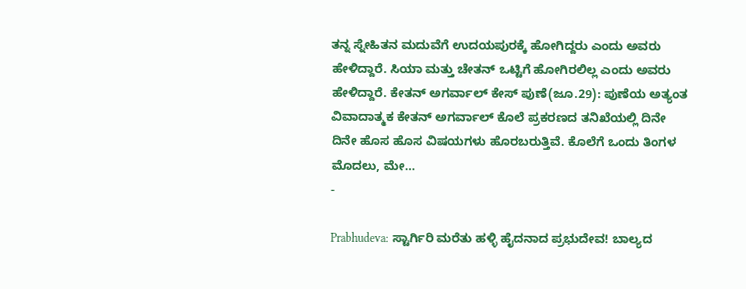ತನ್ನ ಸ್ನೇಹಿತನ ಮದುವೆಗೆ ಉದಯಪುರಕ್ಕೆ ಹೋಗಿದ್ದರು ಎಂದು ಅವರು ಹೇಳಿದ್ದಾರೆ. ಸಿಯಾ ಮತ್ತು ಚೇತನ್ ಒಟ್ಟಿಗೆ ಹೋಗಿರಲಿಲ್ಲ ಎಂದು ಅವರು ಹೇಳಿದ್ದಾರೆ. ಕೇತನ್ ಅಗರ್ವಾಲ್ ಕೇಸ್ ಪುಣೆ(ಜೂ.29): ಪುಣೆಯ ಅತ್ಯಂತ ವಿವಾದಾತ್ಮಕ ಕೇತನ್ ಅಗರ್ವಾಲ್ ಕೊಲೆ ಪ್ರಕರಣದ ತನಿಖೆಯಲ್ಲಿ ದಿನೇ ದಿನೇ ಹೊಸ ಹೊಸ ವಿಷಯಗಳು ಹೊರಬರುತ್ತಿವೆ. ಕೊಲೆಗೆ ಒಂದು ತಿಂಗಳ ಮೊದಲು, ಮೇ…
-

Prabhudeva: ಸ್ಟಾರ್ಗಿರಿ ಮರೆತು ಹಳ್ಳಿ ಹೈದನಾದ ಪ್ರಭುದೇವ! ಬಾಲ್ಯದ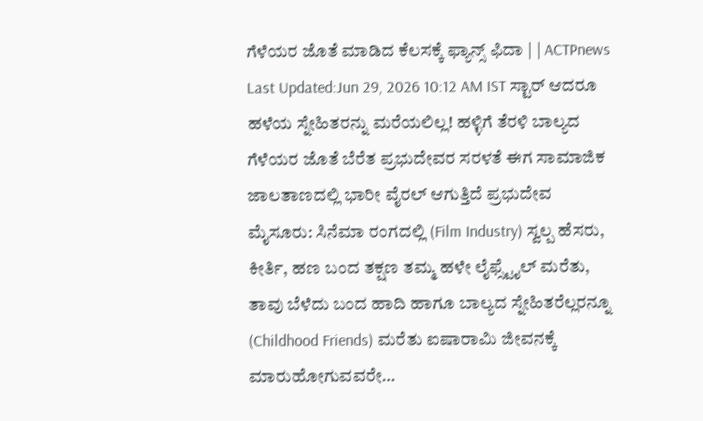ಗೆಳೆಯರ ಜೊತೆ ಮಾಡಿದ ಕೆಲಸಕ್ಕೆ ಫ್ಯಾನ್ಸ್ ಫಿದಾ | | ACTPnews
Last Updated:Jun 29, 2026 10:12 AM IST ಸ್ಟಾರ್ ಆದರೂ ಹಳೆಯ ಸ್ನೇಹಿತರನ್ನು ಮರೆಯಲಿಲ್ಲ! ಹಳ್ಳಿಗೆ ತೆರಳಿ ಬಾಲ್ಯದ ಗೆಳೆಯರ ಜೊತೆ ಬೆರೆತ ಪ್ರಭುದೇವರ ಸರಳತೆ ಈಗ ಸಾಮಾಜಿಕ ಜಾಲತಾಣದಲ್ಲಿ ಭಾರೀ ವೈರಲ್ ಆಗುತ್ತಿದೆ ಪ್ರಭುದೇವ ಮೈಸೂರು: ಸಿನೆಮಾ ರಂಗದಲ್ಲಿ (Film Industry) ಸ್ವಲ್ಪ ಹೆಸರು, ಕೀರ್ತಿ, ಹಣ ಬಂದ ತಕ್ಷಣ ತಮ್ಮ ಹಳೇ ಲೈಫ್ಸ್ಟೈಲ್ ಮರೆತು, ತಾವು ಬೆಳೆದು ಬಂದ ಹಾದಿ ಹಾಗೂ ಬಾಲ್ಯದ ಸ್ನೇಹಿತರೆಲ್ಲರನ್ನೂ (Childhood Friends) ಮರೆತು ಐಷಾರಾಮಿ ಜೀವನಕ್ಕೆ ಮಾರುಹೋಗುವವರೇ…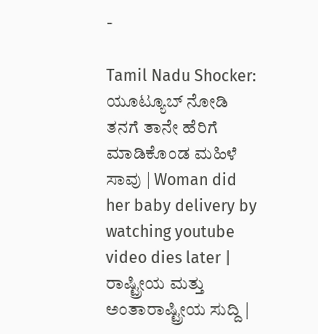-

Tamil Nadu Shocker: ಯೂಟ್ಯೂಬ್ ನೋಡಿ ತನಗೆ ತಾನೇ ಹೆರಿಗೆ ಮಾಡಿಕೊಂಡ ಮಹಿಳೆ ಸಾವು | Woman did her baby delivery by watching youtube video dies later | ರಾಷ್ಟ್ರೀಯ ಮತ್ತು ಅಂತಾರಾಷ್ಟ್ರೀಯ ಸುದ್ದಿ |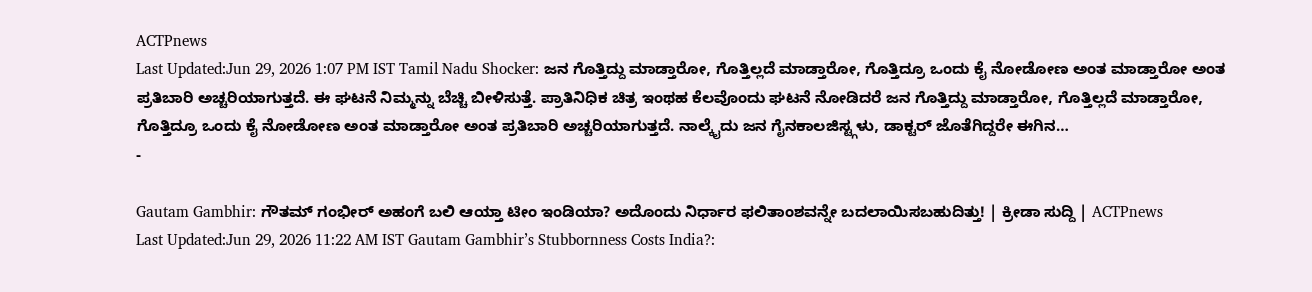ACTPnews
Last Updated:Jun 29, 2026 1:07 PM IST Tamil Nadu Shocker: ಜನ ಗೊತ್ತಿದ್ದು ಮಾಡ್ತಾರೋ, ಗೊತ್ತಿಲ್ಲದೆ ಮಾಡ್ತಾರೋ, ಗೊತ್ತಿದ್ರೂ ಒಂದು ಕೈ ನೋಡೋಣ ಅಂತ ಮಾಡ್ತಾರೋ ಅಂತ ಪ್ರತಿಬಾರಿ ಅಚ್ಚರಿಯಾಗುತ್ತದೆ. ಈ ಘಟನೆ ನಿಮ್ಮನ್ನು ಬೆಚ್ಚಿ ಬೀಳಿಸುತ್ತೆ. ಪ್ರಾತಿನಿಧಿಕ ಚಿತ್ರ ಇಂಥಹ ಕೆಲವೊಂದು ಘಟನೆ ನೋಡಿದರೆ ಜನ ಗೊತ್ತಿದ್ದು ಮಾಡ್ತಾರೋ, ಗೊತ್ತಿಲ್ಲದೆ ಮಾಡ್ತಾರೋ, ಗೊತ್ತಿದ್ರೂ ಒಂದು ಕೈ ನೋಡೋಣ ಅಂತ ಮಾಡ್ತಾರೋ ಅಂತ ಪ್ರತಿಬಾರಿ ಅಚ್ಚರಿಯಾಗುತ್ತದೆ. ನಾಲ್ಕೈದು ಜನ ಗೈನಕಾಲಜಿಸ್ಟ್ಗಳು, ಡಾಕ್ಟರ್ ಜೊತೆಗಿದ್ದರೇ ಈಗಿನ…
-

Gautam Gambhir: ಗೌತಮ್ ಗಂಭೀರ್ ಅಹಂಗೆ ಬಲಿ ಆಯ್ತಾ ಟೀಂ ಇಂಡಿಯಾ? ಅದೊಂದು ನಿರ್ಧಾರ ಫಲಿತಾಂಶವನ್ನೇ ಬದಲಾಯಿಸಬಹುದಿತ್ತು! | ಕ್ರೀಡಾ ಸುದ್ದಿ | ACTPnews
Last Updated:Jun 29, 2026 11:22 AM IST Gautam Gambhir’s Stubbornness Costs India?: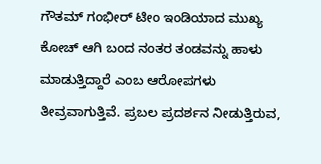ಗೌತಮ್ ಗಂಭೀರ್ ಟೀಂ ಇಂಡಿಯಾದ ಮುಖ್ಯ ಕೋಚ್ ಆಗಿ ಬಂದ ನಂತರ ತಂಡವನ್ನು ಹಾಳು ಮಾಡುತ್ತಿದ್ದಾರೆ ಎಂಬ ಆರೋಪಗಳು ತೀವ್ರವಾಗುತ್ತಿವೆ. ಪ್ರಬಲ ಪ್ರದರ್ಶನ ನೀಡುತ್ತಿರುವ,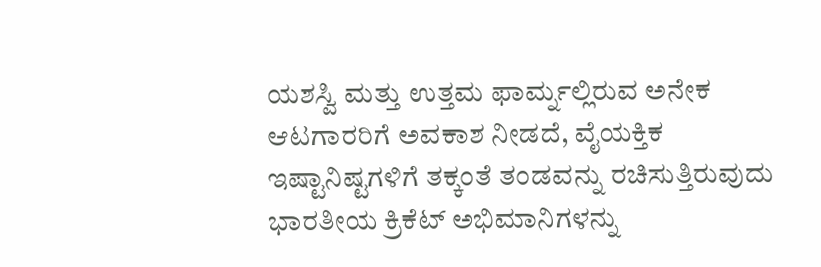ಯಶಸ್ವಿ ಮತ್ತು ಉತ್ತಮ ಫಾರ್ಮ್ನಲ್ಲಿರುವ ಅನೇಕ ಆಟಗಾರರಿಗೆ ಅವಕಾಶ ನೀಡದೆ, ವೈಯಕ್ತಿಕ ಇಷ್ಟಾನಿಷ್ಟಗಳಿಗೆ ತಕ್ಕಂತೆ ತಂಡವನ್ನು ರಚಿಸುತ್ತಿರುವುದು ಭಾರತೀಯ ಕ್ರಿಕೆಟ್ ಅಭಿಮಾನಿಗಳನ್ನು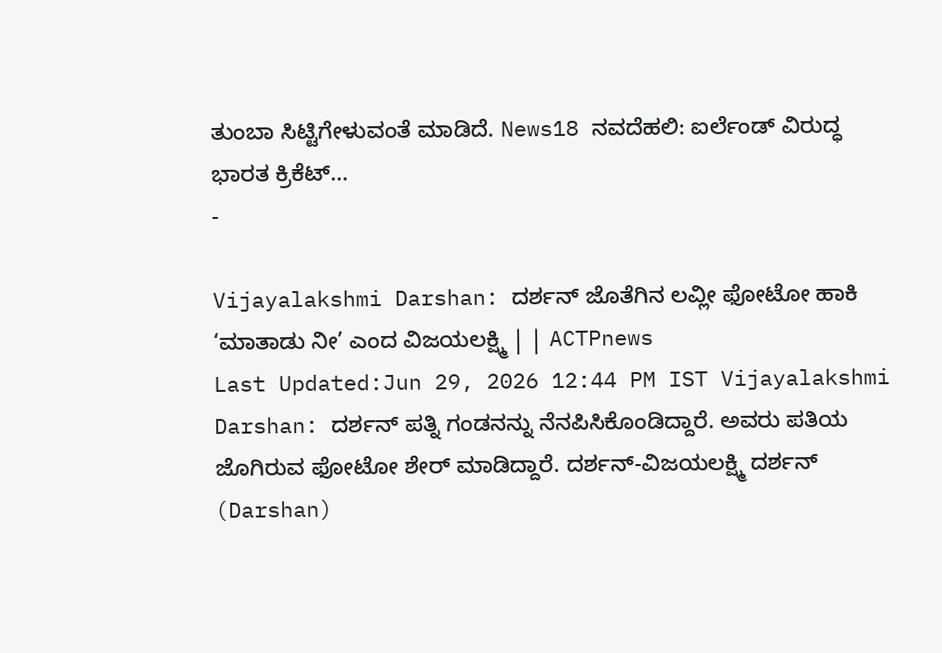ತುಂಬಾ ಸಿಟ್ಟಿಗೇಳುವಂತೆ ಮಾಡಿದೆ. News18 ನವದೆಹಲಿ: ಐರ್ಲೆಂಡ್ ವಿರುದ್ಧ ಭಾರತ ಕ್ರಿಕೆಟ್…
-

Vijayalakshmi Darshan: ದರ್ಶನ್ ಜೊತೆಗಿನ ಲವ್ಲೀ ಫೋಟೋ ಹಾಕಿ ‘ಮಾತಾಡು ನೀ’ ಎಂದ ವಿಜಯಲಕ್ಷ್ಮಿ | | ACTPnews
Last Updated:Jun 29, 2026 12:44 PM IST Vijayalakshmi Darshan: ದರ್ಶನ್ ಪತ್ನಿ ಗಂಡನನ್ನು ನೆನಪಿಸಿಕೊಂಡಿದ್ದಾರೆ. ಅವರು ಪತಿಯ ಜೊಗಿರುವ ಫೋಟೋ ಶೇರ್ ಮಾಡಿದ್ದಾರೆ. ದರ್ಶನ್-ವಿಜಯಲಕ್ಷ್ಮಿ ದರ್ಶನ್ (Darshan)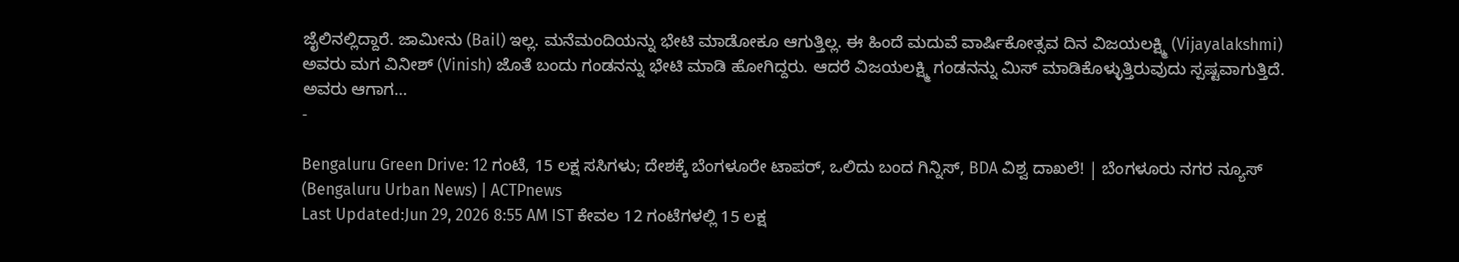ಜೈಲಿನಲ್ಲಿದ್ದಾರೆ. ಜಾಮೀನು (Bail) ಇಲ್ಲ. ಮನೆಮಂದಿಯನ್ನು ಭೇಟಿ ಮಾಡೋಕೂ ಆಗುತ್ತಿಲ್ಲ. ಈ ಹಿಂದೆ ಮದುವೆ ವಾರ್ಷಿಕೋತ್ಸವ ದಿನ ವಿಜಯಲಕ್ಷ್ಮಿ (Vijayalakshmi) ಅವರು ಮಗ ವಿನೀಶ್ (Vinish) ಜೊತೆ ಬಂದು ಗಂಡನನ್ನು ಭೇಟಿ ಮಾಡಿ ಹೋಗಿದ್ದರು. ಆದರೆ ವಿಜಯಲಕ್ಷ್ಮಿ ಗಂಡನನ್ನು ಮಿಸ್ ಮಾಡಿಕೊಳ್ಳುತ್ತಿರುವುದು ಸ್ಪಷ್ಟವಾಗುತ್ತಿದೆ. ಅವರು ಆಗಾಗ…
-

Bengaluru Green Drive: 12 ಗಂಟೆ, 15 ಲಕ್ಷ ಸಸಿಗಳು; ದೇಶಕ್ಕೆ ಬೆಂಗಳೂರೇ ಟಾಪರ್, ಒಲಿದು ಬಂದ ಗಿನ್ನಿಸ್, BDA ವಿಶ್ವ ದಾಖಲೆ! | ಬೆಂಗಳೂರು ನಗರ ನ್ಯೂಸ್ (Bengaluru Urban News) | ACTPnews
Last Updated:Jun 29, 2026 8:55 AM IST ಕೇವಲ 12 ಗಂಟೆಗಳಲ್ಲಿ 15 ಲಕ್ಷ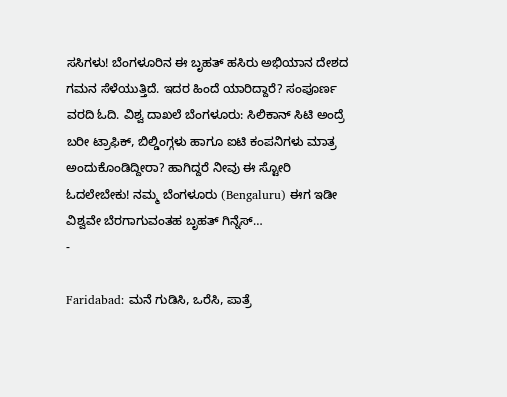ಸಸಿಗಳು! ಬೆಂಗಳೂರಿನ ಈ ಬೃಹತ್ ಹಸಿರು ಅಭಿಯಾನ ದೇಶದ ಗಮನ ಸೆಳೆಯುತ್ತಿದೆ. ಇದರ ಹಿಂದೆ ಯಾರಿದ್ದಾರೆ? ಸಂಪೂರ್ಣ ವರದಿ ಓದಿ. ವಿಶ್ವ ದಾಖಲೆ ಬೆಂಗಳೂರು: ಸಿಲಿಕಾನ್ ಸಿಟಿ ಅಂದ್ರೆ ಬರೀ ಟ್ರಾಫಿಕ್, ಬಿಲ್ಡಿಂಗ್ಗಳು ಹಾಗೂ ಐಟಿ ಕಂಪನಿಗಳು ಮಾತ್ರ ಅಂದುಕೊಂಡಿದ್ದೀರಾ? ಹಾಗಿದ್ದರೆ ನೀವು ಈ ಸ್ಟೋರಿ ಓದಲೇಬೇಕು! ನಮ್ಮ ಬೆಂಗಳೂರು (Bengaluru) ಈಗ ಇಡೀ ವಿಶ್ವವೇ ಬೆರಗಾಗುವಂತಹ ಬೃಹತ್ ಗಿನ್ನೆಸ್…
-

Faridabad: ಮನೆ ಗುಡಿಸಿ, ಒರೆಸಿ, ಪಾತ್ರೆ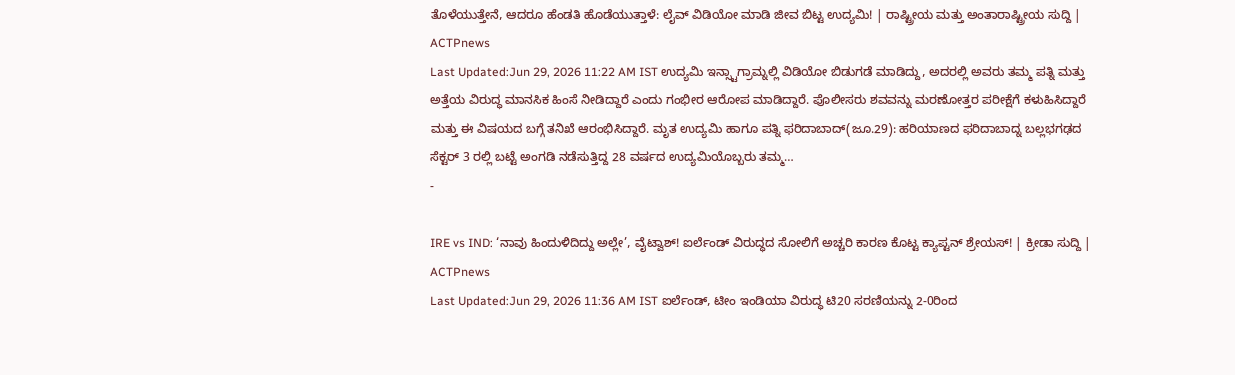ತೊಳೆಯುತ್ತೇನೆ, ಆದರೂ ಹೆಂಡತಿ ಹೊಡೆಯುತ್ತಾಳೆ: ಲೈವ್ ವಿಡಿಯೋ ಮಾಡಿ ಜೀವ ಬಿಟ್ಟ ಉದ್ಯಮಿ! | ರಾಷ್ಟ್ರೀಯ ಮತ್ತು ಅಂತಾರಾಷ್ಟ್ರೀಯ ಸುದ್ದಿ | ACTPnews
Last Updated:Jun 29, 2026 11:22 AM IST ಉದ್ಯಮಿ ಇನ್ಸ್ಟಾಗ್ರಾಮ್ನಲ್ಲಿ ವಿಡಿಯೋ ಬಿಡುಗಡೆ ಮಾಡಿದ್ದು, ಅದರಲ್ಲಿ ಅವರು ತಮ್ಮ ಪತ್ನಿ ಮತ್ತು ಅತ್ತೆಯ ವಿರುದ್ಧ ಮಾನಸಿಕ ಹಿಂಸೆ ನೀಡಿದ್ದಾರೆ ಎಂದು ಗಂಭೀರ ಆರೋಪ ಮಾಡಿದ್ದಾರೆ. ಪೊಲೀಸರು ಶವವನ್ನು ಮರಣೋತ್ತರ ಪರೀಕ್ಷೆಗೆ ಕಳುಹಿಸಿದ್ದಾರೆ ಮತ್ತು ಈ ವಿಷಯದ ಬಗ್ಗೆ ತನಿಖೆ ಆರಂಭಿಸಿದ್ದಾರೆ. ಮೃತ ಉದ್ಯಮಿ ಹಾಗೂ ಪತ್ನಿ ಫರಿದಾಬಾದ್(ಜೂ.29): ಹರಿಯಾಣದ ಫರಿದಾಬಾದ್ನ ಬಲ್ಲಭಗಢದ ಸೆಕ್ಟರ್ 3 ರಲ್ಲಿ ಬಟ್ಟೆ ಅಂಗಡಿ ನಡೆಸುತ್ತಿದ್ದ 28 ವರ್ಷದ ಉದ್ಯಮಿಯೊಬ್ಬರು ತಮ್ಮ…
-

IRE vs IND: ‘ನಾವು ಹಿಂದುಳಿದಿದ್ದು ಅಲ್ಲೇ’, ವೈಟ್ವಾಶ್! ಐರ್ಲೆಂಡ್ ವಿರುದ್ಧದ ಸೋಲಿಗೆ ಅಚ್ಚರಿ ಕಾರಣ ಕೊಟ್ಟ ಕ್ಯಾಪ್ಟನ್ ಶ್ರೇಯಸ್! | ಕ್ರೀಡಾ ಸುದ್ದಿ | ACTPnews
Last Updated:Jun 29, 2026 11:36 AM IST ಐರ್ಲೆಂಡ್, ಟೀಂ ಇಂಡಿಯಾ ವಿರುದ್ಧ ಟಿ20 ಸರಣಿಯನ್ನು 2-0ರಿಂದ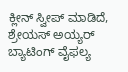ಕ್ಲೀನ್ ಸ್ವೀಪ್ ಮಾಡಿದೆ, ಶ್ರೇಯಸ್ ಅಯ್ಯರ್ ಬ್ಯಾಟಿಂಗ್ ವೈಫಲ್ಯ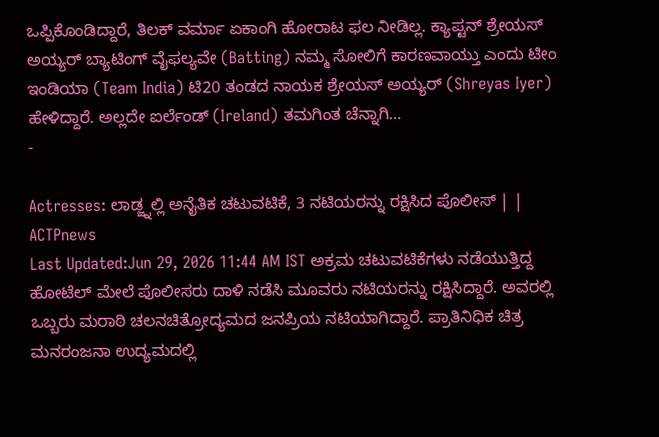ಒಪ್ಪಿಕೊಂಡಿದ್ದಾರೆ, ತಿಲಕ್ ವರ್ಮಾ ಏಕಾಂಗಿ ಹೋರಾಟ ಫಲ ನೀಡಿಲ್ಲ. ಕ್ಯಾಪ್ಟನ್ ಶ್ರೇಯಸ್ ಅಯ್ಯರ್ ಬ್ಯಾಟಿಂಗ್ ವೈಫಲ್ಯವೇ (Batting) ನಮ್ಮ ಸೋಲಿಗೆ ಕಾರಣವಾಯ್ತು ಎಂದು ಟೀಂ ಇಂಡಿಯಾ (Team India) ಟಿ20 ತಂಡದ ನಾಯಕ ಶ್ರೇಯಸ್ ಅಯ್ಯರ್ (Shreyas Iyer) ಹೇಳಿದ್ದಾರೆ. ಅಲ್ಲದೇ ಐರ್ಲೆಂಡ್ (Ireland) ತಮಗಿಂತ ಚೆನ್ನಾಗಿ…
-

Actresses: ಲಾಡ್ಜ್ನಲ್ಲಿ ಅನೈತಿಕ ಚಟುವಟಿಕೆ, 3 ನಟಿಯರನ್ನು ರಕ್ಷಿಸಿದ ಪೊಲೀಸ್ | | ACTPnews
Last Updated:Jun 29, 2026 11:44 AM IST ಅಕ್ರಮ ಚಟುವಟಿಕೆಗಳು ನಡೆಯುತ್ತಿದ್ದ ಹೋಟೆಲ್ ಮೇಲೆ ಪೊಲೀಸರು ದಾಳಿ ನಡೆಸಿ ಮೂವರು ನಟಿಯರನ್ನು ರಕ್ಷಿಸಿದ್ದಾರೆ. ಅವರಲ್ಲಿ ಒಬ್ಬರು ಮರಾಠಿ ಚಲನಚಿತ್ರೋದ್ಯಮದ ಜನಪ್ರಿಯ ನಟಿಯಾಗಿದ್ದಾರೆ. ಪ್ರಾತಿನಿಧಿಕ ಚಿತ್ರ ಮನರಂಜನಾ ಉದ್ಯಮದಲ್ಲಿ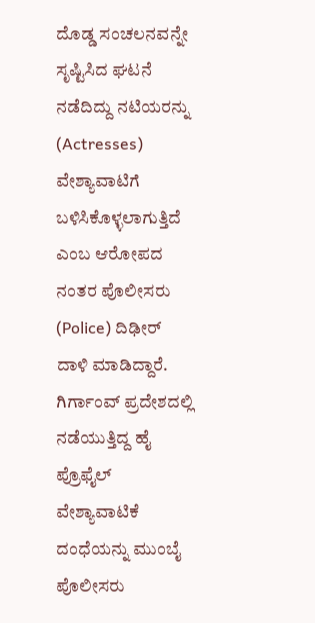ದೊಡ್ಡ ಸಂಚಲನವನ್ನೇ ಸೃಷ್ಟಿಸಿದ ಘಟನೆ ನಡೆದಿದ್ದು ನಟಿಯರನ್ನು (Actresses) ವೇಶ್ಯಾವಾಟಿಗೆ ಬಳಿಸಿಕೊಳ್ಳಲಾಗುತ್ತಿದೆ ಎಂಬ ಆರೋಪದ ನಂತರ ಪೊಲೀಸರು (Police) ದಿಢೀರ್ ದಾಳಿ ಮಾಡಿದ್ದಾರೆ. ಗಿರ್ಗಾಂವ್ ಪ್ರದೇಶದಲ್ಲಿ ನಡೆಯುತ್ತಿದ್ದ ಹೈ ಪ್ರೊಫೈಲ್ ವೇಶ್ಯಾವಾಟಿಕೆ ದಂಧೆಯನ್ನು ಮುಂಬೈ ಪೊಲೀಸರು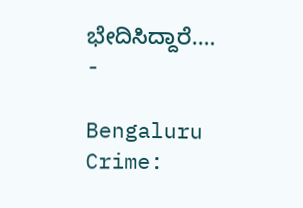ಭೇದಿಸಿದ್ದಾರೆ.…
-

Bengaluru Crime: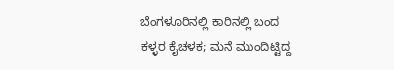ಬೆಂಗಳೂರಿನಲ್ಲಿ ಕಾರಿನಲ್ಲಿ ಬಂದ ಕಳ್ಳರ ಕೈಚಳಕ; ಮನೆ ಮುಂದಿಟ್ಟಿದ್ದ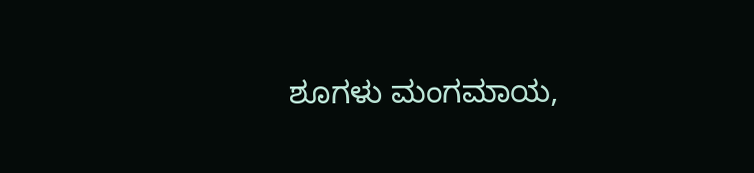ಶೂಗಳು ಮಂಗಮಾಯ,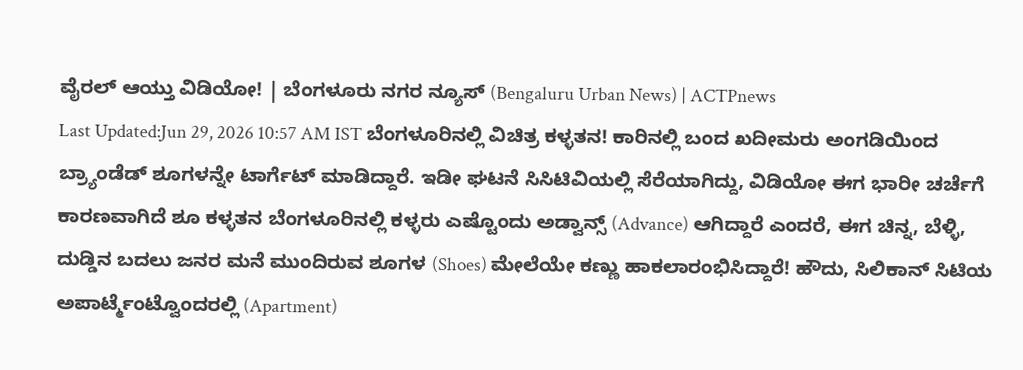ವೈರಲ್ ಆಯ್ತು ವಿಡಿಯೋ! | ಬೆಂಗಳೂರು ನಗರ ನ್ಯೂಸ್ (Bengaluru Urban News) | ACTPnews
Last Updated:Jun 29, 2026 10:57 AM IST ಬೆಂಗಳೂರಿನಲ್ಲಿ ವಿಚಿತ್ರ ಕಳ್ಳತನ! ಕಾರಿನಲ್ಲಿ ಬಂದ ಖದೀಮರು ಅಂಗಡಿಯಿಂದ ಬ್ರ್ಯಾಂಡೆಡ್ ಶೂಗಳನ್ನೇ ಟಾರ್ಗೆಟ್ ಮಾಡಿದ್ದಾರೆ. ಇಡೀ ಘಟನೆ ಸಿಸಿಟಿವಿಯಲ್ಲಿ ಸೆರೆಯಾಗಿದ್ದು, ವಿಡಿಯೋ ಈಗ ಭಾರೀ ಚರ್ಚೆಗೆ ಕಾರಣವಾಗಿದೆ ಶೂ ಕಳ್ಳತನ ಬೆಂಗಳೂರಿನಲ್ಲಿ ಕಳ್ಳರು ಎಷ್ಟೊಂದು ಅಡ್ವಾನ್ಸ್ (Advance) ಆಗಿದ್ದಾರೆ ಎಂದರೆ, ಈಗ ಚಿನ್ನ, ಬೆಳ್ಳಿ, ದುಡ್ಡಿನ ಬದಲು ಜನರ ಮನೆ ಮುಂದಿರುವ ಶೂಗಳ (Shoes) ಮೇಲೆಯೇ ಕಣ್ಣು ಹಾಕಲಾರಂಭಿಸಿದ್ದಾರೆ! ಹೌದು, ಸಿಲಿಕಾನ್ ಸಿಟಿಯ ಅಪಾರ್ಟ್ಮೆಂಟ್ವೊಂದರಲ್ಲಿ (Apartment)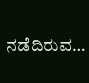ನಡೆದಿರುವ…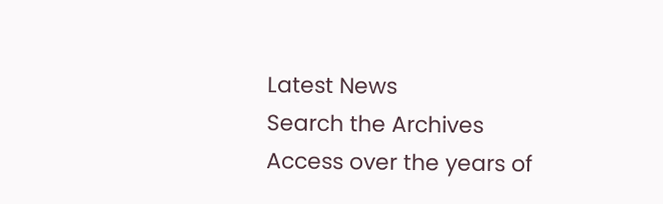Latest News
Search the Archives
Access over the years of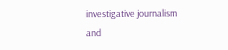investigative journalism and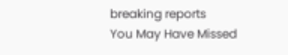breaking reports
You May Have Missed